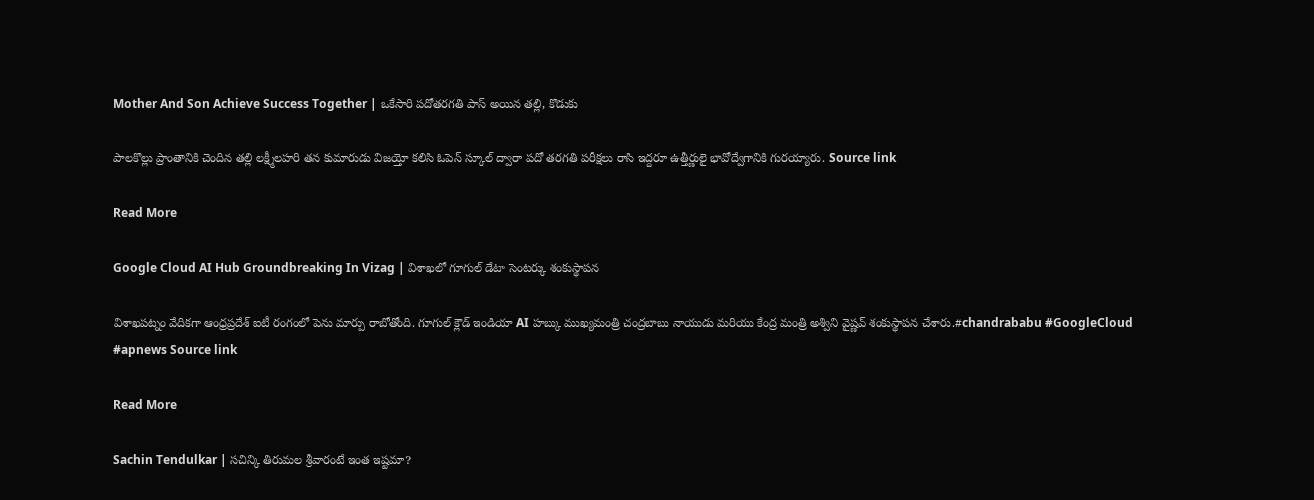Mother And Son Achieve Success Together | ఒకేసారి పదోతరగతి పాస్ అయిన తల్లి, కొడుకు

పాలకొల్లు ప్రాంతానికి చెందిన తల్లి లక్ష్మీలహరి తన కుమారుడు విజయ్తో కలిసి ఓపెన్ స్కూల్ ద్వారా పదో తరగతి పరీక్షలు రాసి ఇద్దరూ ఉత్తీర్ణులై భావోద్వేగానికి గురయ్యారు. Source link

Read More

Google Cloud AI Hub Groundbreaking In Vizag | విశాఖలో గూగుల్ డేటా సెంటర్కు శంకుస్థాపన

విశాఖపట్నం వేదికగా ఆంధ్రప్రదేశ్ ఐటీ రంగంలో పెను మార్పు రాబోతోంది. గూగుల్ క్లౌడ్ ఇండియా AI హబ్కు ముఖ్యమంత్రి చంద్రబాబు నాయుడు మరియు కేంద్ర మంత్రి అశ్విని వైష్ణవ్ శంకుస్థాపన చేశారు.#chandrababu #GoogleCloud #apnews Source link

Read More

Sachin Tendulkar | సచిన్కి తిరుమల శ్రీవారంటే ఇంత ఇష్టమా?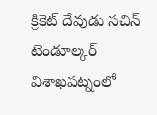క్రికెట్ దేవుడు సచిన్ టెండూల్కర్ విశాఖపట్నంలో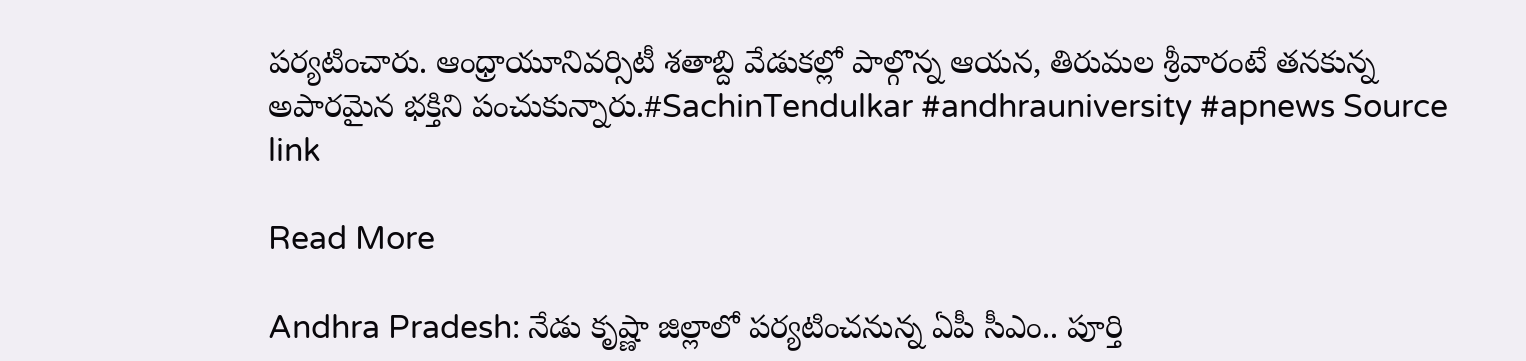పర్యటించారు. ఆంధ్రాయూనివర్సిటీ శతాబ్ది వేడుకల్లో పాల్గొన్న ఆయన, తిరుమల శ్రీవారంటే తనకున్న అపారమైన భక్తిని పంచుకున్నారు.#SachinTendulkar #andhrauniversity #apnews Source link

Read More

Andhra Pradesh: నేడు కృష్ణా జిల్లాలో పర్యటించనున్న ఏపీ సీఎం.. పూర్తి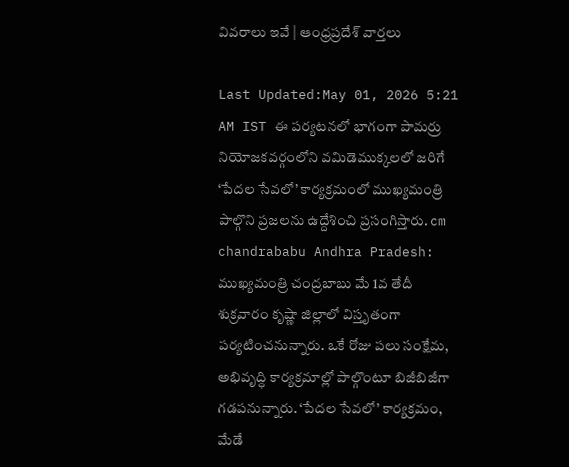వివరాలు ఇవే | ఆంధ్రప్రదేశ్ వార్తలు

Last Updated:May 01, 2026 5:21 AM IST ఈ పర్యటనలో భాగంగా పామర్రు నియోజకవర్గంలోని వమిడెముక్కలలో జరిగే ‘పేదల సేవలో’ కార్యక్రమంలో ముఖ్యమంత్రి పాల్గొని ప్రజలను ఉద్దేశించి ప్రసంగిస్తారు. cm chandrababu Andhra Pradesh: ముఖ్యమంత్రి చంద్రబాబు మే 1వ తేదీ శుక్రవారం కృష్ణా జిల్లాలో విస్తృతంగా పర్యటించనున్నారు. ఒకే రోజు పలు సంక్షేమ, అభివృద్ధి కార్యక్రమాల్లో పాల్గొంటూ బిజీబిజీగా గడపనున్నారు. ‘పేదల సేవలో’ కార్యక్రమం, మేడే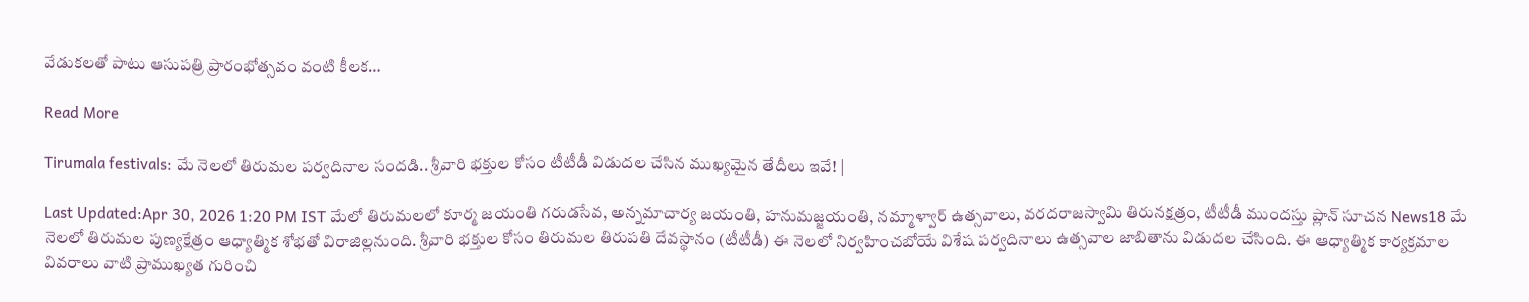వేడుకలతో పాటు ఆసుపత్రి ప్రారంభోత్సవం వంటి కీలక…

Read More

Tirumala festivals: మే నెలలో తిరుమల పర్వదినాల సందడి.. శ్రీవారి భక్తుల కోసం టీటీడీ విడుదల చేసిన ముఖ్యమైన తేదీలు ఇవే! |

Last Updated:Apr 30, 2026 1:20 PM IST మేలో తిరుమలలో కూర్మ జయంతి గరుడసేవ, అన్నమాచార్య జయంతి, హనుమజ్జయంతి, నమ్మాళ్వార్ ఉత్సవాలు, వరదరాజస్వామి తిరునక్షత్రం, టీటీడీ ముందస్తు ప్లాన్ సూచన News18 మే నెలలో తిరుమల పుణ్యక్షేత్రం ఆధ్యాత్మిక శోభతో విరాజిల్లనుంది. శ్రీవారి భక్తుల కోసం తిరుమల తిరుపతి దేవస్థానం (టీటీడీ) ఈ నెలలో నిర్వహించబోయే విశేష పర్వదినాలు ఉత్సవాల జాబితాను విడుదల చేసింది. ఈ ఆధ్యాత్మిక కార్యక్రమాల వివరాలు వాటి ప్రాముఖ్యత గురించి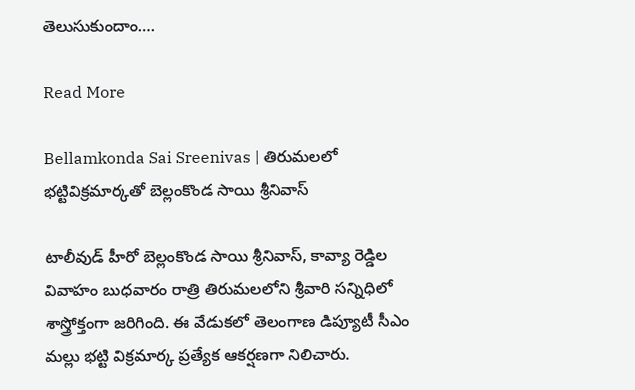తెలుసుకుందాం….

Read More

Bellamkonda Sai Sreenivas | తిరుమలలో భట్టివిక్రమార్కతో బెల్లంకొండ సాయి శ్రీనివాస్

టాలీవుడ్ హీరో బెల్లంకొండ సాయి శ్రీనివాస్, కావ్యా రెడ్డిల వివాహం బుధవారం రాత్రి తిరుమలలోని శ్రీవారి సన్నిధిలో శాస్త్రోక్తంగా జరిగింది. ఈ వేడుకలో తెలంగాణ డిప్యూటీ సీఎం మల్లు భట్టి విక్రమార్క ప్రత్యేక ఆకర్షణగా నిలిచారు.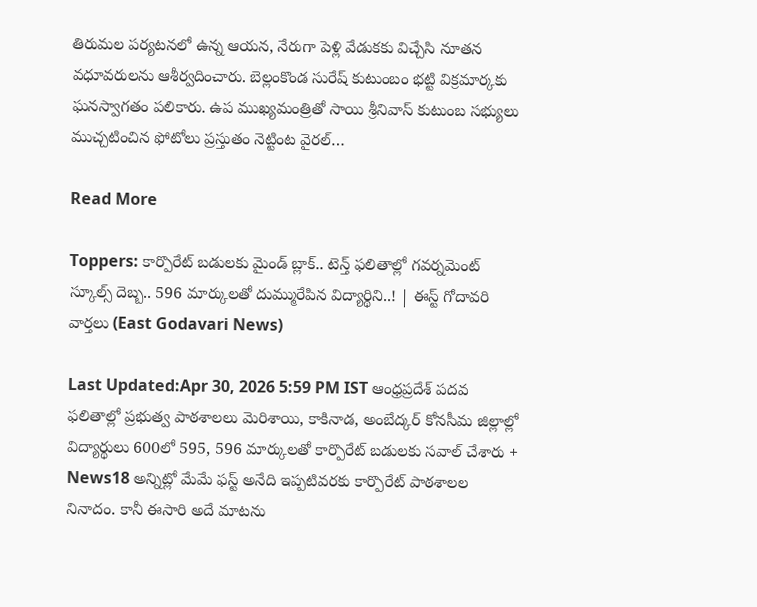తిరుమల పర్యటనలో ఉన్న ఆయన, నేరుగా పెళ్లి వేడుకకు విచ్చేసి నూతన వధూవరులను ఆశీర్వదించారు. బెల్లంకొండ సురేష్ కుటుంబం భట్టి విక్రమార్కకు ఘనస్వాగతం పలికారు. ఉప ముఖ్యమంత్రితో సాయి శ్రీనివాస్ కుటుంబ సభ్యులు ముచ్చటించిన ఫోటోలు ప్రస్తుతం నెట్టింట వైరల్…

Read More

Toppers: కార్పొరేట్ బడులకు మైండ్ బ్లాక్.. టెన్త్ ఫలితాల్లో గవర్నమెంట్ స్కూల్స్ దెబ్బ.. 596 మార్కులతో దుమ్మురేపిన విద్యార్థిని..! | ఈస్ట్ గోదావరి వార్తలు (East Godavari News)

Last Updated:Apr 30, 2026 5:59 PM IST ఆంధ్రప్రదేశ్ పదవ ఫలితాల్లో ప్రభుత్వ పాఠశాలలు మెరిశాయి, కాకినాడ, అంబేద్కర్ కోనసీమ జిల్లాల్లో విద్యార్థులు 600లో 595, 596 మార్కులతో కార్పొరేట్ బడులకు సవాల్ చేశారు + News18 అన్నిట్లో మేమే ఫస్ట్ అనేది ఇప్పటివరకు కార్పొరేట్ పాఠశాలల నినాదం. కానీ ఈసారి అదే మాటను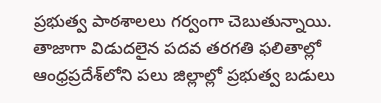ప్రభుత్వ పాఠశాలలు గర్వంగా చెబుతున్నాయి. తాజాగా విడుదలైన పదవ తరగతి ఫలితాల్లో ఆంధ్రప్రదేశ్‌లోని పలు జిల్లాల్లో ప్రభుత్వ బడులు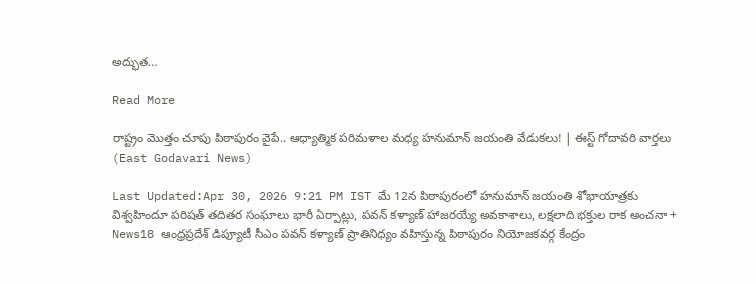అద్భుత…

Read More

రాష్ట్రం మొత్తం చూపు పిఠాపురం వైపే.. ఆధ్యాత్మిక పరిమళాల మధ్య హనుమాన్ జయంతి వేడుకలు! | ఈస్ట్ గోదావరి వార్తలు (East Godavari News)

Last Updated:Apr 30, 2026 9:21 PM IST మే 12న పిఠాపురంలో హనుమాన్ జయంతి శోభాయాత్రకు విశ్వహిందూ పరిషత్ తదితర సంఘాలు భారీ ఏర్పాట్లు, పవన్ కళ్యాణ్ హాజరయ్యే అవకాశాలు, లక్షలాది భక్తుల రాక అంచనా + News18 ఆంధ్రప్రదేశ్ డిప్యూటీ సీఎం పవన్ కళ్యాణ్ ప్రాతినిధ్యం వహిస్తున్న పిఠాపురం నియోజకవర్గ కేంద్రం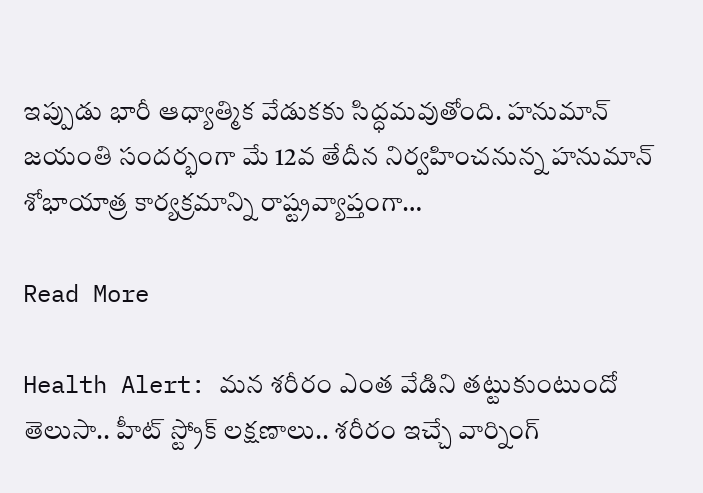ఇప్పుడు భారీ ఆధ్యాత్మిక వేడుకకు సిద్ధమవుతోంది. హనుమాన్ జయంతి సందర్భంగా మే 12వ తేదీన నిర్వహించనున్న హనుమాన్ శోభాయాత్ర కార్యక్రమాన్ని రాష్ట్రవ్యాప్తంగా…

Read More

Health Alert: మన శరీరం ఎంత వేడిని తట్టుకుంటుందో తెలుసా.. హీట్ స్ట్రోక్ లక్షణాలు.. శరీరం ఇచ్చే వార్నింగ్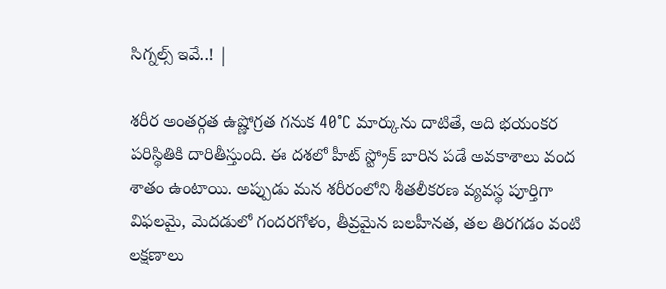సిగ్నల్స్ ఇవే..! |

శరీర అంతర్గత ఉష్ణోగ్రత గనుక 40°C మార్కును దాటితే, అది భయంకర పరిస్థితికి దారితీస్తుంది. ఈ దశలో హీట్ స్ట్రోక్ బారిన పడే అవకాశాలు వంద శాతం ఉంటాయి. అప్పుడు మన శరీరంలోని శీతలీకరణ వ్యవస్థ పూర్తిగా విఫలమై, మెదడులో గందరగోళం, తీవ్రమైన బలహీనత, తల తిరగడం వంటి లక్షణాలు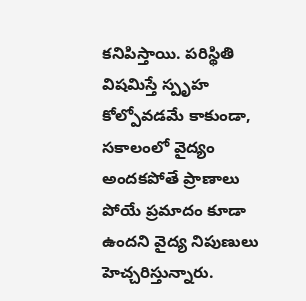కనిపిస్తాయి. పరిస్థితి విషమిస్తే స్పృహ కోల్పోవడమే కాకుండా, సకాలంలో వైద్యం అందకపోతే ప్రాణాలు పోయే ప్రమాదం కూడా ఉందని వైద్య నిపుణులు హెచ్చరిస్తున్నారు.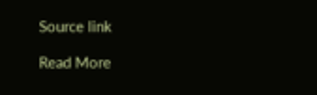Source link

Read More